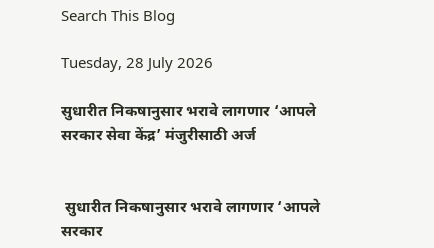Search This Blog

Tuesday, 28 July 2026

सुधारीत निकषानुसार भरावे लागणार ‘आपले सरकार सेवा केंद्र’ मंजुरीसाठी अर्ज


 सुधारीत निकषानुसार भरावे लागणार ‘आपले सरकार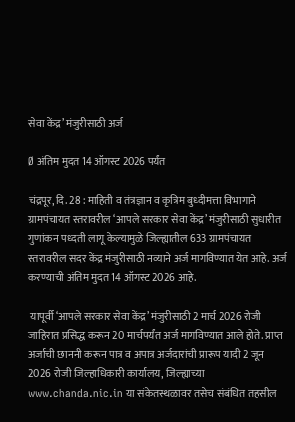सेवा केंद्र’ मंजुरीसाठी अर्ज

Ø अंतिम मुदत 14 ऑगस्ट 2026 पर्यंत

चंद्रपूर, दि. 28 : माहिती व तंत्रज्ञान व कृत्रिम बुध्दीमत्ता विभागाने ग्रामपंचायत स्तरावरील ‘आपले सरकार सेवा केंद्र’ मंजुरीसाठी सुधारीत गुणांकन पध्दती लागू केल्यामुळे जिल्ह्यातील 633 ग्रामपंचायत स्तरावरील सदर केंद्र मंजुरीसाठी नव्याने अर्ज मागविण्यात येत आहे. अर्ज करण्याची अंतिम मुदत 14 ऑगस्ट 2026 आहे.

 यापूर्वी ‘आपले सरकार सेवा केंद्र’ मंजुरीसाठी 2 मार्च 2026 रोजी जाहिरात प्रसिद्ध करून 20 मार्चपर्यंत अर्ज मागविण्यात आले होते. प्राप्त अर्जाची छाननी करून पात्र व अपात्र अर्जदारांची प्रारूप यादी 2 जून 2026 रोजी जिल्हाधिकारी कार्यालय, जिल्ह्याच्या www.chanda.nic.in या संकेतस्थळावर तसेच संबंधित तहसील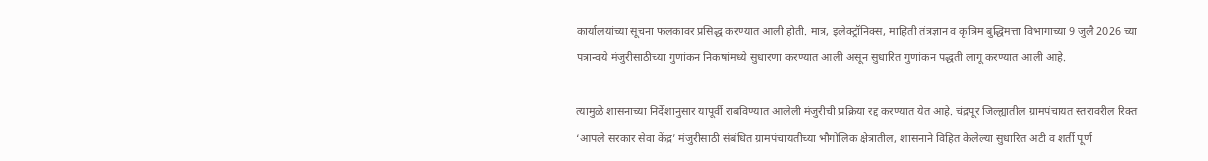कार्यालयांच्या सूचना फलकावर प्रसिद्ध करण्यात आली होती. मात्र, इलेक्ट्रॉनिक्स, माहिती तंत्रज्ञान व कृत्रिम बुद्धिमत्ता विभागाच्या 9 जुलै 2026 च्या पत्रान्वये मंजुरीसाठीच्या गुणांकन निकषांमध्ये सुधारणा करण्यात आली असून सुधारित गुणांकन पद्धती लागू करण्यात आली आहे.

त्यामुळे शासनाच्या निर्देशानुसार यापूर्वी राबविण्यात आलेली मंजुरीची प्रक्रिया रद्द करण्यात येत आहे. चंद्रपूर जिल्ह्यातील ग्रामपंचायत स्तरावरील रिक्त ‘आपले सरकार सेवा केंद्र’ मंजुरीसाठी संबंधित ग्रामपंचायतीच्या भौगोलिक क्षेत्रातील, शासनाने विहित केलेल्या सुधारित अटी व शर्ती पूर्ण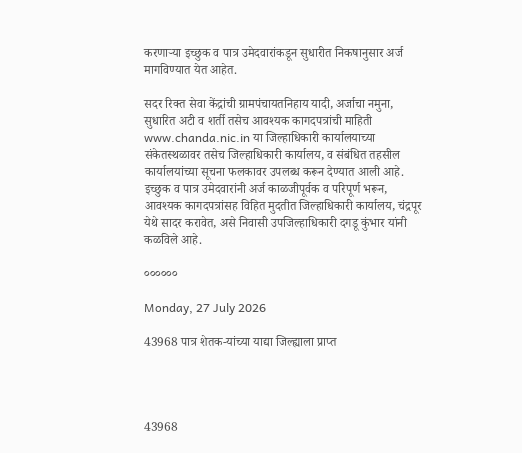करणाऱ्या इच्छुक व पात्र उमेदवारांकडून सुधारीत निकषानुसार अर्ज मागविण्यात येत आहेत.

सदर रिक्त सेवा केंद्रांची ग्रामपंचायतनिहाय यादी, अर्जाचा नमुना, सुधारित अटी व शर्ती तसेच आवश्यक कागदपत्रांची माहिती www.chanda.nic.in या जिल्हाधिकारी कार्यालयाच्या संकेतस्थळावर तसेच जिल्हाधिकारी कार्यालय, व संबंधित तहसील कार्यालयांच्या सूचना फलकावर उपलब्ध करून देण्यात आली आहे. इच्छुक व पात्र उमेदवारांनी अर्ज काळजीपूर्वक व परिपूर्ण भरून, आवश्यक कागदपत्रांसह विहित मुदतीत जिल्हाधिकारी कार्यालय, चंद्रपूर येथे सादर करावेत, असे निवासी उपजिल्हाधिकारी दगडू कुंभार यांनी कळविले आहे.

००००००

Monday, 27 July 2026

43968 पात्र शेतक-यांच्या याद्या जिल्ह्याला प्राप्त




43968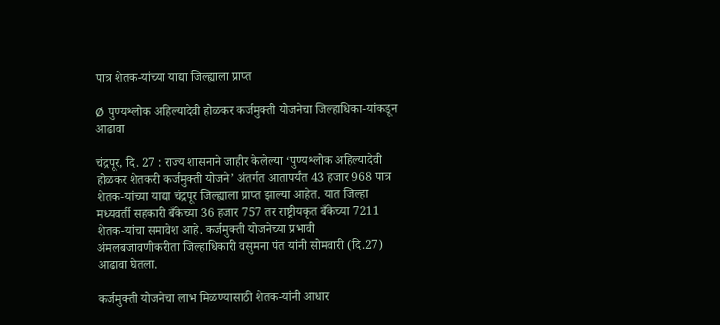पात्र शेतक-यांच्या याद्या जिल्ह्याला प्राप्त

Ø पुण्यश्लोक अहिल्यादेवी होळकर कर्जमुक्ती योजनेचा जिल्हाधिका-यांकडून आढावा

चंद्रपूर, दि. 27 : राज्य शासनाने जाहीर केलेल्या ‘पुण्यश्लोक अहिल्यादेवी होळकर शेतकरी कर्जमुक्ती योजने’ अंतर्गत आतापर्यंत 43 हजार 968 पात्र शेतक-यांच्या याद्या चंद्रपूर जिल्ह्याला प्राप्त झाल्या आहेत. यात जिल्हा मध्यवर्ती सहकारी बँकेच्या 36 हजार 757 तर राष्ट्रीयकृत बँकेच्या 7211 शेतक-यांचा समावेश आहे. कर्जमुक्ती योजनेच्या प्रभावी अंमलबजावणीकरीता जिल्हाधिकारी वसुमना पंत यांनी सोमवारी (दि.27) आढावा घेतला.

कर्जमुक्ती योजनेचा लाभ मिळण्यासाठी शेतक-यांनी आधार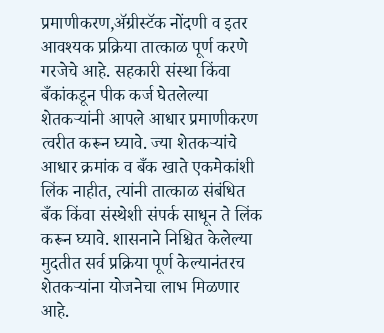प्रमाणीकरण,ॲग्रीस्टॅक नोंदणी व इतर आवश्यक प्रक्रिया तात्काळ पूर्ण करणे गरजेचे आहे. सहकारी संस्था किंवा बँकांकडून पीक कर्ज घेतलेल्या शेतकऱ्यांनी आपले आधार प्रमाणीकरण त्वरीत करून घ्यावे. ज्या शेतकऱ्यांचे आधार क्रमांक व बँक खाते एकमेकांशी लिंक नाहीत, त्यांनी तात्काळ संबंधित बँक किंवा संस्थेशी संपर्क साधून ते लिंक करून घ्यावे. शासनाने निश्चित केलेल्या मुदतीत सर्व प्रक्रिया पूर्ण केल्यानंतरच शेतकऱ्यांना योजनेचा लाभ मिळणार आहे.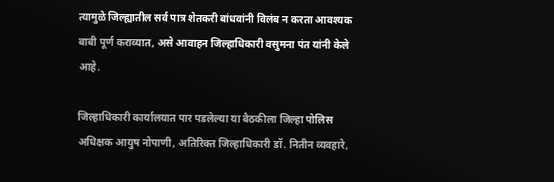त्यामुळे जिल्ह्यातील सर्व पात्र शेतकरी बांधवांनी विलंब न करता आवश्यक बाबी पूर्ण कराव्यात, असे आवाहन जिल्हाधिकारी वसुमना पंत यांनी केले आहे.

जिल्हाधिकारी कार्यालयात पार पडलेल्या या बैठकीला जिल्हा पोलिस अधिक्षक आयुष नोपाणी, अतिरिक्त जिल्हाधिकारी डॉ. नितीन व्यवहारे,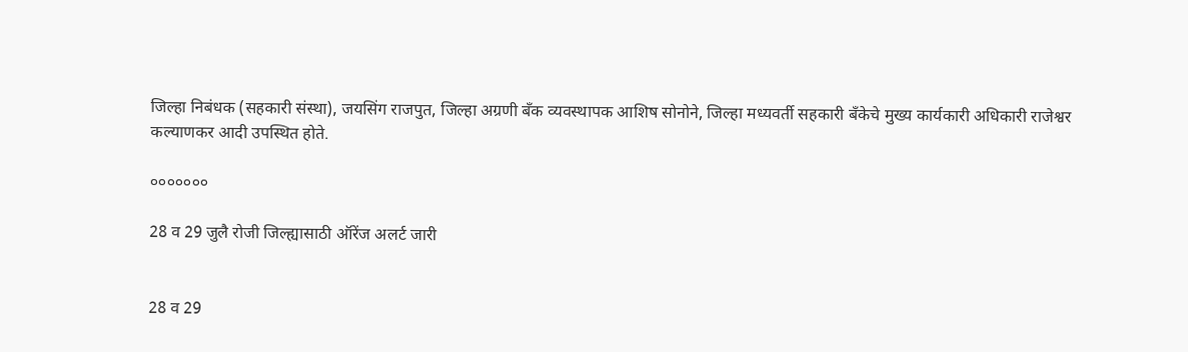जिल्हा निबंधक (सहकारी संस्था), जयसिंग राजपुत, जिल्हा अग्रणी बँक व्यवस्थापक आशिष सोनोने, जिल्हा मध्यवर्ती सहकारी बँकेचे मुख्य कार्यकारी अधिकारी राजेश्वर कल्याणकर आदी उपस्थित होते.

०००००००

28 व 29 जुलै रोजी जिल्ह्यासाठी ऑरेंज अलर्ट जारी


28 व 29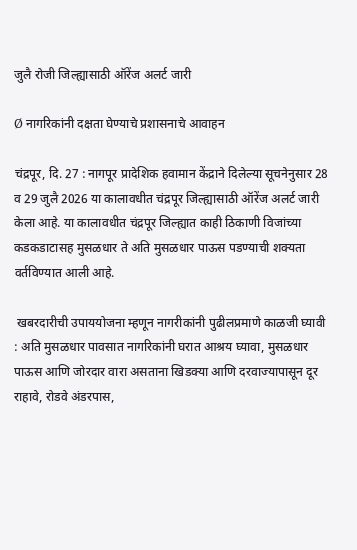जुलै रोजी जिल्ह्यासाठी ऑरेंज अलर्ट जारी

Ø नागरिकांनी दक्षता घेण्याचे प्रशासनाचे आवाहन

चंद्रपूर, दि. 27 : नागपूर प्रादेशिक हवामान केंद्राने दिलेल्या सूचनेनुसार 28 व 29 जुलै 2026 या कालावधीत चंद्रपूर जिल्ह्यासाठी ऑरेंज अलर्ट जारी केला आहे. या कालावधीत चंद्रपूर जिल्ह्यात काही ठिकाणी विजांच्या कडकडाटासह मुसळधार ते अति मुसळधार पाऊस पडण्याची शक्यता वर्तविण्यात आली आहे.

 खबरदारीची उपाययोजना म्हणून नागरीकांनी पुढीलप्रमाणे काळजी घ्यावी : अति मुसळधार पावसात नागरिकांनी घरात आश्रय घ्यावा, मुसळधार पाऊस आणि जोरदार वारा असताना खिडक्‍या आणि दरवाज्यापासून दूर राहावे, रोडवे अंडरपास,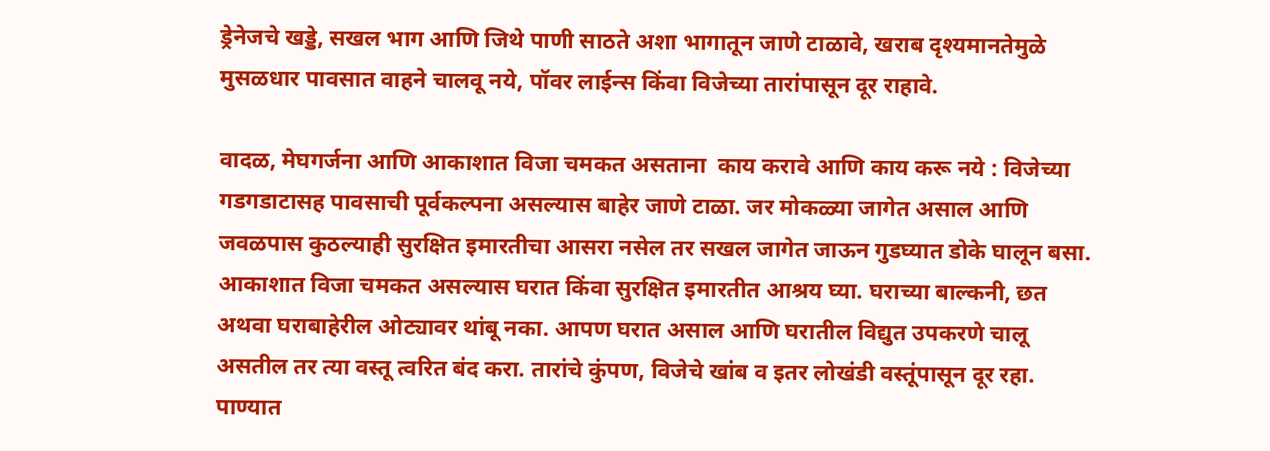ड्रेनेजचे खड्डे, सखल भाग आणि जिथे पाणी साठते अशा भागातून जाणे टाळावे, खराब दृश्यमानतेमुळे मुसळधार पावसात वाहने चालवू नये, पॉवर लाईन्‍स किंवा विजेच्या तारांपासून दूर राहावे.

वादळ, मेघगर्जना आणि आकाशात विजा चमकत असताना  काय करावे आणि काय करू नये : विजेच्या गडगडाटासह पावसाची पूर्वकल्पना असल्यास बाहेर जाणे टाळा. जर मोकळ्या जागेत असाल आणि जवळपास कुठल्याही सुरक्षित इमारतीचा आसरा नसेल तर सखल जागेत जाऊन गुडघ्यात डोके घालून बसा. आकाशात विजा चमकत असल्यास घरात किंवा सुरक्षित इमारतीत आश्रय घ्या. घराच्या बाल्कनी, छत अथवा घराबाहेरील ओट्यावर थांबू नका. आपण घरात असाल आणि घरातील विद्युत उपकरणे चालू असतील तर त्या वस्तू त्वरित बंद करा. तारांचे कुंपण, विजेचे खांब व इतर लोखंडी वस्तूंपासून दूर रहा. पाण्यात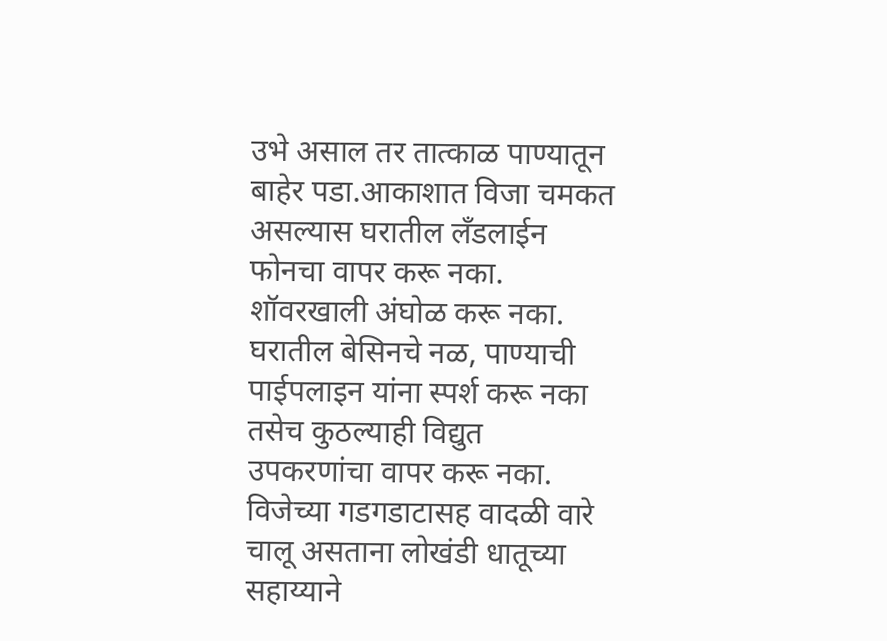उभे असाल तर तात्काळ पाण्यातून बाहेर पडा.आकाशात विजा चमकत असल्यास घरातील लँडलाईन फोनचा वापर करू नका. शॉवरखाली अंघोळ करू नका. घरातील बेसिनचे नळ, पाण्याची पाईपलाइन यांना स्पर्श करू नका तसेच कुठल्याही विद्युत उपकरणांचा वापर करू नका. विजेच्या गडगडाटासह वादळी वारे चालू असताना लोखंडी धातूच्या सहाय्याने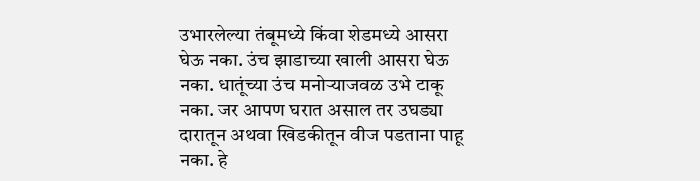उभारलेल्या तंबूमध्ये किंवा शेडमध्ये आसरा घेऊ नका. उंच झाडाच्या खाली आसरा घेऊ नका. धातूंच्या उंच मनोऱ्याजवळ उभे टाकू नका. जर आपण घरात असाल तर उघड्या दारातून अथवा खिडकीतून वीज पडताना पाहू नका. हे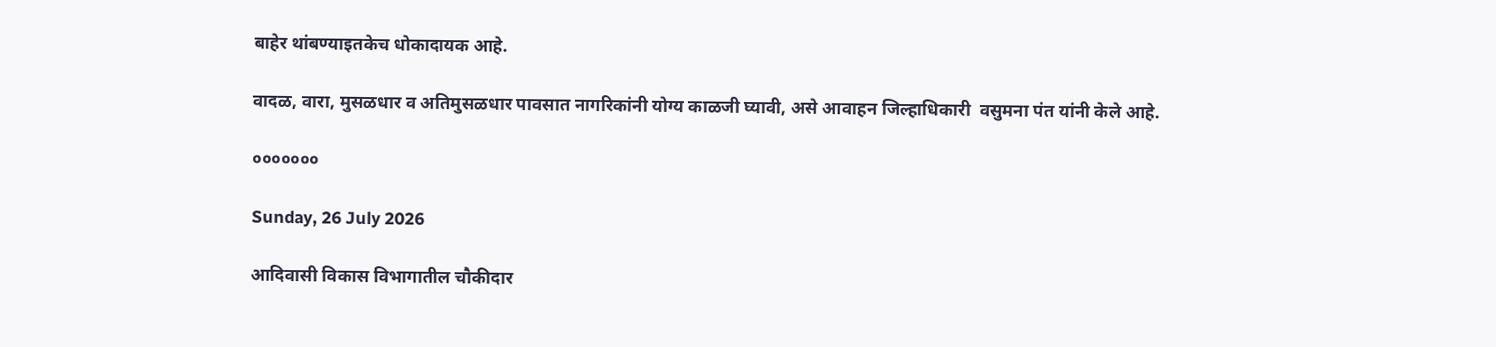बाहेर थांबण्याइतकेच धोकादायक आहे.

वादळ, वारा, मुसळधार व अतिमुसळधार पावसात नागरिकांनी योग्य काळजी घ्यावी, असे आवाहन जिल्हाधिकारी  वसुमना पंत यांनी केले आहे.

०००००००

Sunday, 26 July 2026

आदिवासी विकास विभागातील चौकीदार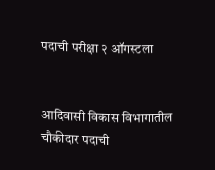पदाची परीक्षा २ ऑगस्टला


आदिवासी विकास विभागातील चौकीदार पदाची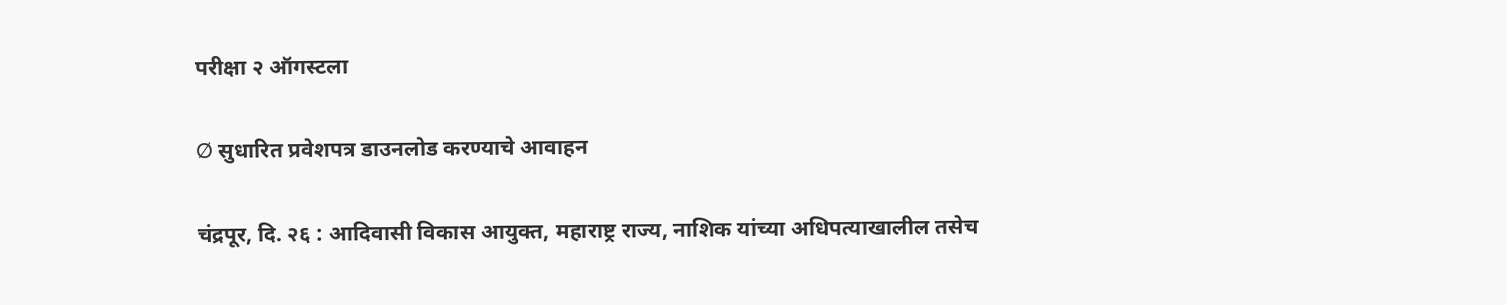परीक्षा २ ऑगस्टला

Ø सुधारित प्रवेशपत्र डाउनलोड करण्याचे आवाहन

चंद्रपूर, दि. २६ : आदिवासी विकास आयुक्त, महाराष्ट्र राज्य, नाशिक यांच्या अधिपत्याखालील तसेच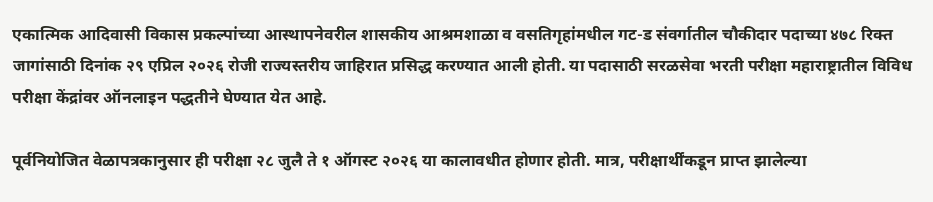एकात्मिक आदिवासी विकास प्रकल्पांच्या आस्थापनेवरील शासकीय आश्रमशाळा व वसतिगृहांमधील गट-ड संवर्गातील चौकीदार पदाच्या ४७८ रिक्त जागांसाठी दिनांक २९ एप्रिल २०२६ रोजी राज्यस्तरीय जाहिरात प्रसिद्ध करण्यात आली होती. या पदासाठी सरळसेवा भरती परीक्षा महाराष्ट्रातील विविध परीक्षा केंद्रांवर ऑनलाइन पद्धतीने घेण्यात येत आहे.

पूर्वनियोजित वेळापत्रकानुसार ही परीक्षा २८ जुलै ते १ ऑगस्ट २०२६ या कालावधीत होणार होती. मात्र, परीक्षार्थींकडून प्राप्त झालेल्या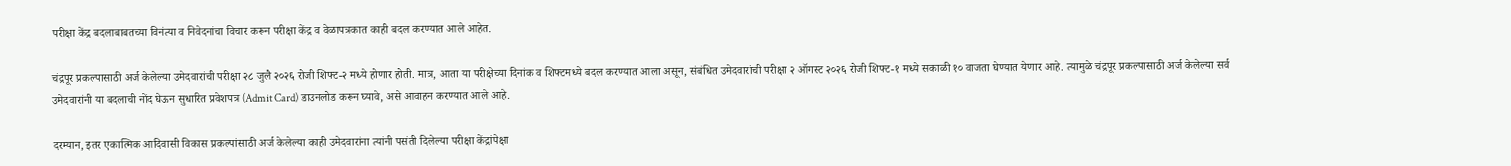परीक्षा केंद्र बदलाबाबतच्या विनंत्या व निवेदनांचा विचार करून परीक्षा केंद्र व वेळापत्रकात काही बदल करण्यात आले आहेत.

चंद्रपूर प्रकल्पासाठी अर्ज केलेल्या उमेदवारांची परीक्षा २८ जुलै २०२६ रोजी शिफ्ट-२ मध्ये होणार होती. मात्र, आता या परीक्षेच्या दिनांक व शिफ्टमध्ये बदल करण्यात आला असून, संबंधित उमेदवारांची परीक्षा २ ऑगस्ट २०२६ रोजी शिफ्ट-१ मध्ये सकाळी १० वाजता घेण्यात येणार आहे. त्यामुळे चंद्रपूर प्रकल्पासाठी अर्ज केलेल्या सर्व उमेदवारांनी या बदलाची नोंद घेऊन सुधारित प्रवेशपत्र (Admit Card) डाउनलोड करून घ्यावे, असे आवाहन करण्यात आले आहे.

दरम्यान, इतर एकात्मिक आदिवासी विकास प्रकल्पांसाठी अर्ज केलेल्या काही उमेदवारांना त्यांनी पसंती दिलेल्या परीक्षा केंद्रांपेक्षा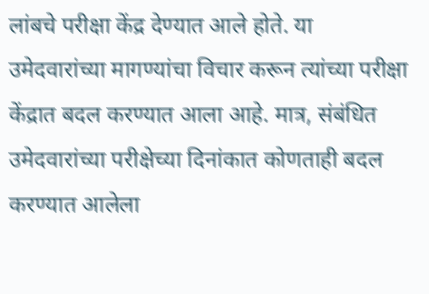लांबचे परीक्षा केंद्र देण्यात आले होते. या उमेदवारांच्या मागण्यांचा विचार करून त्यांच्या परीक्षा केंद्रात बदल करण्यात आला आहे. मात्र, संबंधित उमेदवारांच्या परीक्षेच्या दिनांकात कोणताही बदल करण्यात आलेला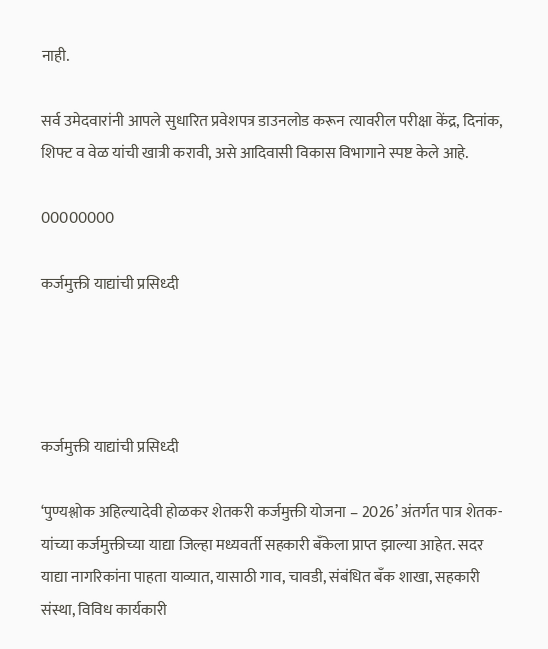नाही.

सर्व उमेदवारांनी आपले सुधारित प्रवेशपत्र डाउनलोड करून त्यावरील परीक्षा केंद्र, दिनांक, शिफ्ट व वेळ यांची खात्री करावी, असे आदिवासी विकास विभागाने स्पष्ट केले आहे.

00000000

कर्जमुक्ती याद्यांची प्रसिध्दी




कर्जमुक्ती याद्यांची प्रसिध्दी

‘पुण्यश्लोक अहिल्यादेवी होळकर शेतकरी कर्जमुक्ती योजना – 2026’ अंतर्गत पात्र शेतक-यांच्या कर्जमुक्तीच्या याद्या जिल्हा मध्यवर्ती सहकारी बँकेला प्राप्त झाल्या आहेत. सदर याद्या नागरिकांना पाहता याव्यात, यासाठी गाव, चावडी, संबंधित बँक शाखा, सहकारी संस्था, विविध कार्यकारी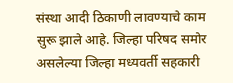संस्था आदी ठिकाणी लावण्याचे काम सुरू झाले आहे. जिल्हा परिषद समोर असलेल्या जिल्हा मध्यवर्ती सहकारी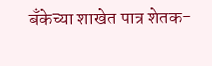बँकेच्या शाखेत पात्र शेतक-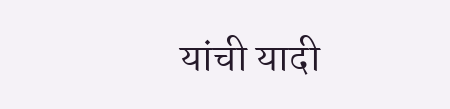यांची यादी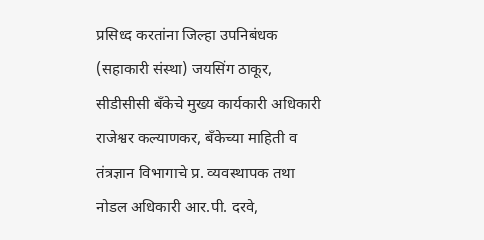प्रसिध्द करतांना जिल्हा उपनिबंधक (सहाकारी संस्था) जयसिंग ठाकूर, सीडीसीसी बँकेचे मुख्य कार्यकारी अधिकारी राजेश्वर कल्याणकर, बँकेच्या माहिती व तंत्रज्ञान विभागाचे प्र. व्यवस्थापक तथा नोडल अधिकारी आर.पी. दरवे,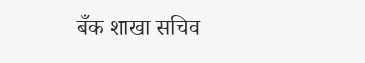बँक शाखा सचिव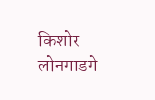किशोर लोनगाडगे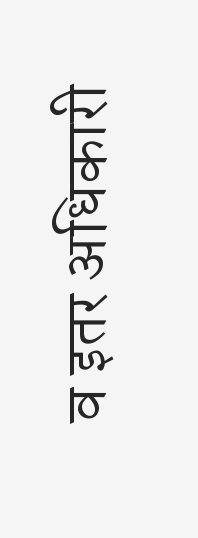व इतर अधिकारी